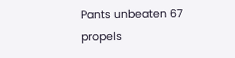Pants unbeaten 67 propels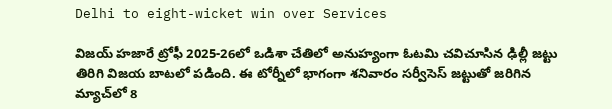Delhi to eight-wicket win over Services

విజయ్ హజారే ట్రోఫీ 2025-26లో ఒడిశా చేతిలో అనుహ్యంగా ఓటమి చవిచూసిన ఢిల్లీ జట్టు తిరిగి విజయ బాటలో పడింది. ఈ టోర్నీలో భాగంగా శనివారం సర్వీసెస్ జట్టుతో జరిగిన మ్యాచ్‌లో 8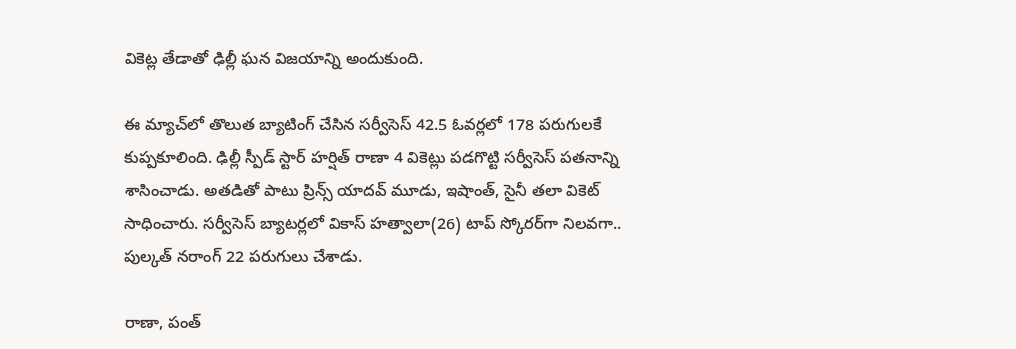వికెట్ల తేడాతో ఢిల్లీ ఘన విజయాన్ని అందుకుంది.

ఈ మ్యాచ్‌లో తొలుత బ్యాటింగ్ చేసిన స‌ర్వీసెస్ 42.5 ఓవర్లలో 178 పరుగులకే కుప్పకూలింది. ఢిల్లీ స్పీడ్‌ స్టార్‌ హర్షిత్‌ రాణా 4 వికెట్లు పడగొట్టి సర్వీసెస్‌ పతనాన్ని శాసించాడు. అతడితో పాటు ప్రిన్స్‌ యాదవ్‌ మూడు, ఇషాంత్‌, సైనీ తలా వికెట్‌ సాధించారు. సర్వీసెస్‌ బ్యాటర్లలో వికాస్ హత్వాలా(26) టాప్‌ స్కోరర్‌గా నిలవగా.. పుల్కత్‌ నరాంగ్‌ 22 పరుగులు చేశాడు.

రాణా, పంత్‌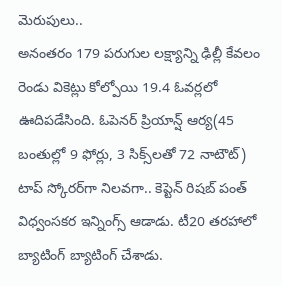మెరుపులు..
అనంతరం 179 పరుగుల లక్ష్యాన్ని ఢిల్లీ కేవలం రెండు వికెట్లు కోల్పోయి 19.4 ఓవర్లలో ఊదిపడేసింది. ఓపెనర్‌ ప్రియాన్ష్‌ ఆర్య(45 బంతుల్లో 9 ఫోర్లు, 3 సిక్స్‌లతో 72 నాటౌట్‌) టాప్‌ స్కోరర్‌గా నిలవగా.. కెప్టెన్‌ రిషబ్‌ పంత్‌ విధ్వంసకర ఇన్నింగ్స్‌ ఆడాడు. టీ20 తరహాలో బ్యాటింగ్‌ బ్యాటింగ్‌ చేశాడు.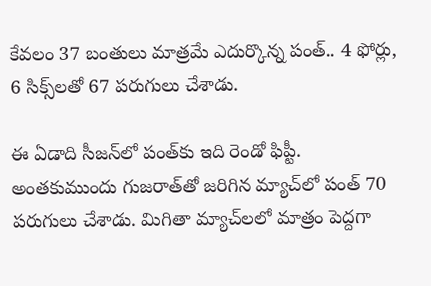కేవలం 37 బంతులు మాత్రమే ఎదుర్కొన్న పంత్‌.. 4 ఫోర్లు, 6 సిక్స్‌లతో 67 పరుగులు చేశాడు.

ఈ ఏడాది సీజన్‌లో పంత్‌కు ఇది రెండో ఫిప్టీ. అంతకుముందు గుజరాత్‌తో జరిగిన మ్యాచ్‌లో పంత్ 70 పరుగులు చేశాడు. మిగితా మ్యాచ్‌లలో మాత్రం పెద్దగా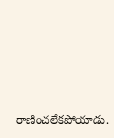రాణించలేకపోయాడు.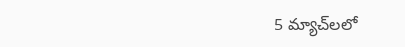5 మ్యాచ్‌లలో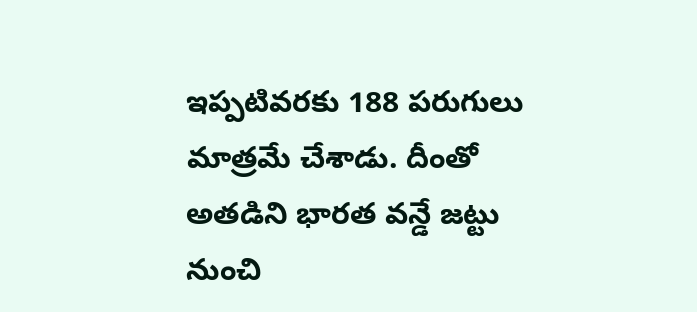ఇప్పటివరకు 188 పరుగులు మాత్రమే చేశాడు. దీంతో అతడిని భారత వన్డే జట్టు నుంచి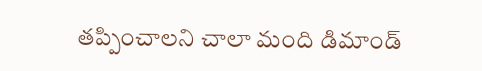తప్పించాలని చాలా మంది డిమాండ్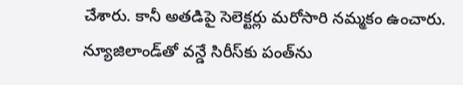చేశారు. కానీ అతడిపై సెలెక్టర్లు మరోసారి నమ్మకం ఉంచారు. న్యూజిలాండ్‌తో వన్డే సిరీస్‌కు పంత్‌ను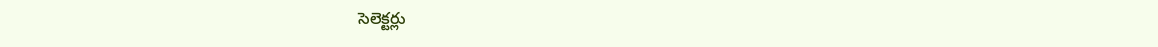సెలెక్టర్లు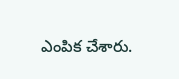ఎంపిక చేశారు.